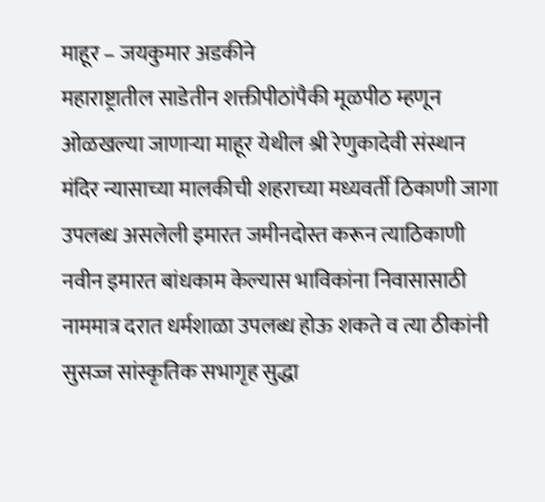माहूर – जयकुमार अडकीने
महाराष्ट्रातील साडेतीन शक्तीपीठांपैकी मूळपीठ म्हणून ओळखल्या जाणाऱ्या माहूर येथील श्री रेणुकादेवी संस्थान मंदिर न्यासाच्या मालकीची शहराच्या मध्यवर्ती ठिकाणी जागा उपलब्ध असलेली इमारत जमीनदोस्त करून त्याठिकाणी नवीन इमारत बांधकाम केल्यास भाविकांना निवासासाठी नाममात्र दरात धर्मशाळा उपलब्ध होऊ शकते व त्या ठीकांनी सुसज्ज सांस्कृतिक सभागृह सुद्धा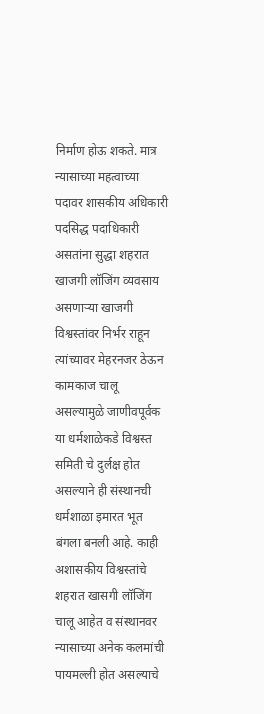निर्माण होऊ शकते. मात्र न्यासाच्या महत्वाच्या पदावर शासकीय अधिकारी पदसिद्ध पदाधिकारी असतांना सुद्धा शहरात खाजगी लॉजिंग व्यवसाय असणाऱ्या खाजगी विश्वस्तांवर निर्भर राहून त्यांच्यावर मेहरनजर ठेऊन कामकाज चालू असल्यामुळे जाणीवपूर्वक या धर्मशाळेकडे विश्वस्त समिती चे दुर्लक्ष होत असल्याने ही संस्थानची धर्मशाळा इमारत भूत बंगला बनली आहे. काही अशासकीय विश्वस्तांचे शहरात खासगी लॉजिंग चालू आहेत व संस्थानवर न्यासाच्या अनेक कलमांची पायमल्ली होत असल्याचे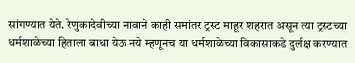सांगण्यात येते. रेणुकादेवीच्या नावाने काही समांतर ट्रस्ट माहूर शहरात असून त्या ट्रस्टच्या धर्मशाळेच्या हिताला बाधा येऊ नये म्हणूनच या धर्मशाळेच्या विकासाकडे दुर्लक्ष करण्यात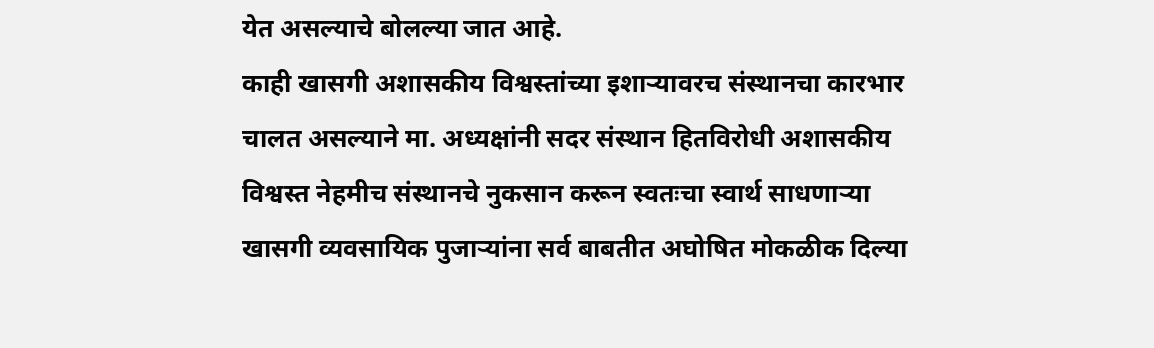येत असल्याचे बोलल्या जात आहे.
काही खासगी अशासकीय विश्वस्तांच्या इशाऱ्यावरच संस्थानचा कारभार चालत असल्याने मा. अध्यक्षांनी सदर संस्थान हितविरोधी अशासकीय विश्वस्त नेहमीच संस्थानचे नुकसान करून स्वतःचा स्वार्थ साधणाऱ्या खासगी व्यवसायिक पुजाऱ्यांना सर्व बाबतीत अघोषित मोकळीक दिल्या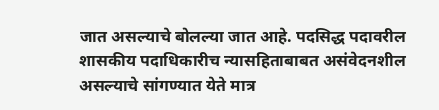जात असल्याचे बोलल्या जात आहे. पदसिद्ध पदावरील शासकीय पदाधिकारीच न्यासहिताबाबत असंवेदनशील असल्याचे सांगण्यात येते मात्र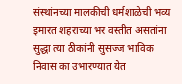संस्थांनच्या मालकीची धर्मशाळेची भव्य इमारत शहराच्या भर वस्तीत असतांना सुद्धा त्या ठीकांनी सुसज्ज भाविक निवास का उभारण्यात येत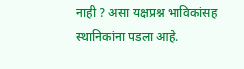नाही ? असा यक्षप्रश्न भाविकांसह स्थानिकांना पडला आहे.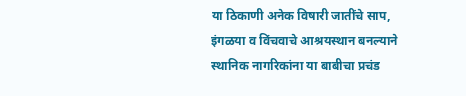या ठिकाणी अनेक विषारी जातींचे साप, इंगळया व विंचवाचे आश्रयस्थान बनल्याने स्थानिक नागरिकांना या बाबीचा प्रचंड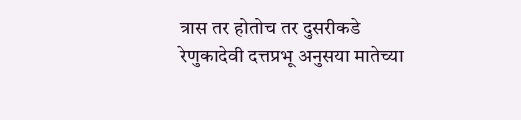त्रास तर होतोच तर दुसरीकडे रेणुकादेवी दत्तप्रभू अनुसया मातेच्या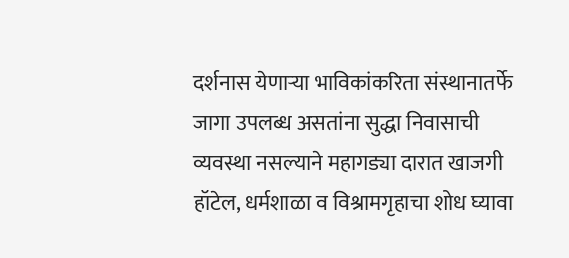दर्शनास येणाऱ्या भाविकांकरिता संस्थानातर्फे जागा उपलब्ध असतांना सुद्धा निवासाची व्यवस्था नसल्याने महागड्या दारात खाजगी हॉटेल, धर्मशाळा व विश्रामगृहाचा शोध घ्यावा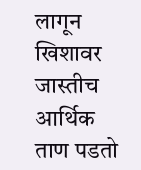लागून खिशावर जास्तीच आर्थिक ताण पडतो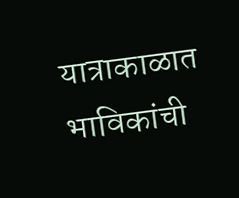यात्राकाळात भाविकांची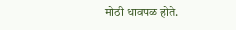मोठी धावपळ होते.